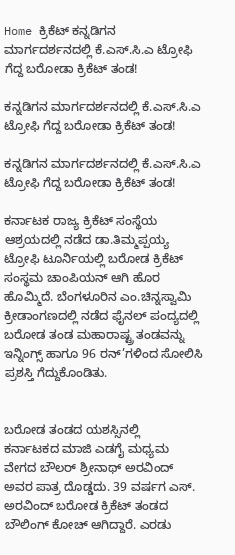Home ಕ್ರಿಕೆಟ್ ಕನ್ನಡಿಗನ ಮಾರ್ಗದರ್ಶನದಲ್ಲಿ ಕೆ.ಎಸ್.ಸಿ.ಎ ಟ್ರೋಫಿ ಗೆದ್ದ ಬರೋಡಾ ಕ್ರಿಕೆಟ್ ತಂಡ!

ಕನ್ನಡಿಗನ ಮಾರ್ಗದರ್ಶನದಲ್ಲಿ ಕೆ.ಎಸ್.ಸಿ.ಎ ಟ್ರೋಫಿ ಗೆದ್ದ ಬರೋಡಾ ಕ್ರಿಕೆಟ್ ತಂಡ!

ಕನ್ನಡಿಗನ ಮಾರ್ಗದರ್ಶನದಲ್ಲಿ ಕೆ.ಎಸ್.ಸಿ.ಎ ಟ್ರೋಫಿ ಗೆದ್ದ ಬರೋಡಾ ಕ್ರಿಕೆಟ್ ತಂಡ!

ಕರ್ನಾಟಕ ರಾಜ್ಯ ಕ್ರಿಕೆಟ್ ಸಂಸ್ಥೆಯ ಆಶ್ರಯದಲ್ಲಿ ನಡೆದ ಡಾ.ತಿಮ್ಮಪ್ಪಯ್ಯ ಟ್ರೋಫಿ ಟೂರ್ನಿಯಲ್ಲಿ ಬರೋಡ ಕ್ರಿಕೆಟ್ ಸಂಸ್ಥಮ ಚಾಂಪಿಯನ್ ಆಗಿ ಹೊರ ಹೊಮ್ಮಿದೆ. ಬೆಂಗಳೂರಿನ ಎಂ.ಚಿನ್ನಸ್ವಾಮಿ ಕ್ರೀಡಾಂಗಣದಲ್ಲಿ ನಡೆದ ಫೈನಲ್ ಪಂದ್ಯದಲ್ಲಿ ಬರೋಡ ತಂಡ ಮಹಾರಾಷ್ಟ್ರ ತಂಡವನ್ನು ಇನ್ನಿಂಗ್ಸ್ ಹಾಗೂ 96 ರನ್’ಗಳಿಂದ ಸೋಲಿಸಿ ಪ್ರಶಸ್ತಿ ಗೆದ್ದುಕೊಂಡಿತು.


ಬರೋಡ ತಂಡದ ಯಶಸ್ಸಿನಲ್ಲಿ
ಕರ್ನಾಟಕದ ಮಾಜಿ ಎಡಗೈ ಮಧ್ಯಮ ವೇಗದ ಬೌಲರ್ ಶ್ರೀನಾಥ್ ಅರವಿಂದ್ ಅವರ ಪಾತ್ರ ದೊಡ್ಡದು. 39 ವರ್ಷಗ ಎಸ್. ಅರವಿಂದ್ ಬರೋಡ ಕ್ರಿಕೆಟ್ ತಂಡದ ಬೌಲಿಂಗ್ ಕೋಚ್ ಆಗಿದ್ದಾರೆ. ಎರಡು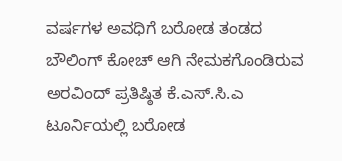ವರ್ಷಗಳ ಅವಧಿಗೆ ಬರೋಡ ತಂಡದ ಬೌಲಿಂಗ್ ಕೋಚ್ ಆಗಿ ನೇಮಕಗೊಂಡಿರುವ ಅರವಿಂದ್ ಪ್ರತಿಷ್ಠಿತ ಕೆ.ಎಸ್.ಸಿ.ಎ ಟೂರ್ನಿಯಲ್ಲಿ ಬರೋಡ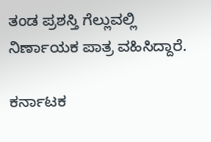ತಂಡ ಪ್ರಶಸ್ತಿ ಗೆಲ್ಲುವಲ್ಲಿ ನಿರ್ಣಾಯಕ ಪಾತ್ರ ವಹಿಸಿದ್ದಾರೆ.

ಕರ್ನಾಟಕ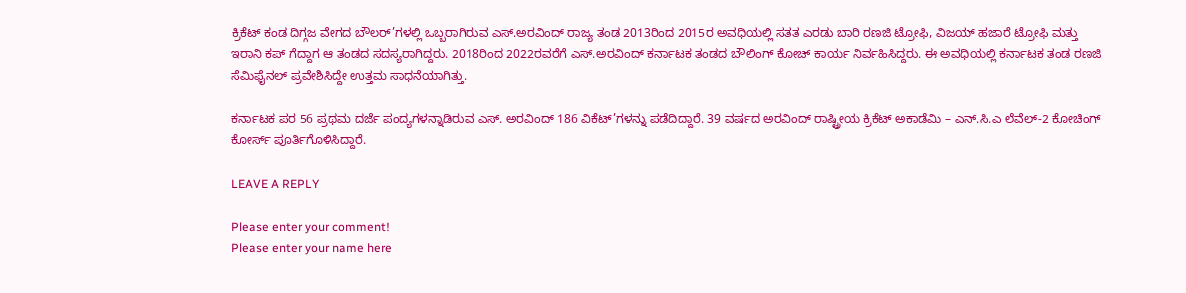ಕ್ರಿಕೆಟ್ ಕಂಡ ದಿಗ್ಗಜ ವೇಗದ ಬೌಲರ್’ಗಳಲ್ಲಿ ಒಬ್ಬರಾಗಿರುವ ಎಸ್.ಅರವಿಂದ್ ರಾಜ್ಯ ತಂಡ 2013ರಿಂದ 2015ರ ಅವಧಿಯಲ್ಲಿ ಸತತ ಎರಡು ಬಾರಿ ರಣಜಿ ಟ್ರೋಫಿ, ವಿಜಯ್ ಹಜಾರೆ ಟ್ರೋಫಿ ಮತ್ತು ಇರಾನಿ ಕಪ್ ಗೆದ್ದಾಗ ಆ ತಂಡದ ಸದಸ್ಯರಾಗಿದ್ದರು. 2018ರಿಂದ 2022ರವರೆಗೆ ಎಸ್.ಅರವಿಂದ್ ಕರ್ನಾಟಕ ತಂಡದ ಬೌಲಿಂಗ್ ಕೋಚ್ ಕಾರ್ಯ ನಿರ್ವಹಿಸಿದ್ದರು. ಈ ಅವಧಿಯಲ್ಲಿ ಕರ್ನಾಟಕ ತಂಡ ರಣಜಿ ಸೆಮಿಫೈನಲ್ ಪ್ರವೇಶಿಸಿದ್ದೇ ಉತ್ತಮ ಸಾಧನೆಯಾಗಿತ್ತು.

ಕರ್ನಾಟಕ ಪರ 56 ಪ್ರಥಮ ದರ್ಜೆ ಪಂದ್ಯಗಳನ್ನಾಡಿರುವ ಎಸ್. ಅರವಿಂದ್ 186 ವಿಕೆಟ್’ಗಳನ್ನು ಪಡೆದಿದ್ದಾರೆ. 39 ವರ್ಷದ ಅರವಿಂದ್ ರಾಷ್ಟ್ರೀಯ ಕ್ರಿಕೆಟ್ ಅಕಾಡೆಮಿ – ಎನ್.ಸಿ.ಎ ಲೆವೆಲ್-2 ಕೋಚಿಂಗ್ ಕೋರ್ಸ್ ಪೂರ್ತಿಗೊಳಿಸಿದ್ದಾರೆ.

LEAVE A REPLY

Please enter your comment!
Please enter your name here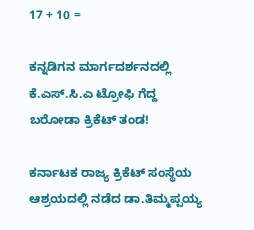17 + 10 =

ಕನ್ನಡಿಗನ ಮಾರ್ಗದರ್ಶನದಲ್ಲಿ ಕೆ.ಎಸ್.ಸಿ.ಎ ಟ್ರೋಫಿ ಗೆದ್ದ ಬರೋಡಾ ಕ್ರಿಕೆಟ್ ತಂಡ!

ಕರ್ನಾಟಕ ರಾಜ್ಯ ಕ್ರಿಕೆಟ್ ಸಂಸ್ಥೆಯ ಆಶ್ರಯದಲ್ಲಿ ನಡೆದ ಡಾ.ತಿಮ್ಮಪ್ಪಯ್ಯ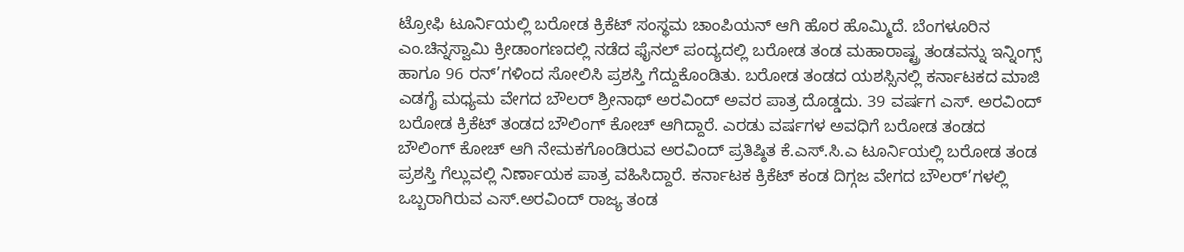ಟ್ರೋಫಿ ಟೂರ್ನಿಯಲ್ಲಿ ಬರೋಡ ಕ್ರಿಕೆಟ್ ಸಂಸ್ಥಮ ಚಾಂಪಿಯನ್ ಆಗಿ ಹೊರ ಹೊಮ್ಮಿದೆ. ಬೆಂಗಳೂರಿನ ಎಂ.ಚಿನ್ನಸ್ವಾಮಿ ಕ್ರೀಡಾಂಗಣದಲ್ಲಿ ನಡೆದ ಫೈನಲ್ ಪಂದ್ಯದಲ್ಲಿ ಬರೋಡ ತಂಡ ಮಹಾರಾಷ್ಟ್ರ ತಂಡವನ್ನು ಇನ್ನಿಂಗ್ಸ್ ಹಾಗೂ 96 ರನ್’ಗಳಿಂದ ಸೋಲಿಸಿ ಪ್ರಶಸ್ತಿ ಗೆದ್ದುಕೊಂಡಿತು. ಬರೋಡ ತಂಡದ ಯಶಸ್ಸಿನಲ್ಲಿ ಕರ್ನಾಟಕದ ಮಾಜಿ ಎಡಗೈ ಮಧ್ಯಮ ವೇಗದ ಬೌಲರ್ ಶ್ರೀನಾಥ್ ಅರವಿಂದ್ ಅವರ ಪಾತ್ರ ದೊಡ್ಡದು. 39 ವರ್ಷಗ ಎಸ್. ಅರವಿಂದ್ ಬರೋಡ ಕ್ರಿಕೆಟ್ ತಂಡದ ಬೌಲಿಂಗ್ ಕೋಚ್ ಆಗಿದ್ದಾರೆ. ಎರಡು ವರ್ಷಗಳ ಅವಧಿಗೆ ಬರೋಡ ತಂಡದ ಬೌಲಿಂಗ್ ಕೋಚ್ ಆಗಿ ನೇಮಕಗೊಂಡಿರುವ ಅರವಿಂದ್ ಪ್ರತಿಷ್ಠಿತ ಕೆ.ಎಸ್.ಸಿ.ಎ ಟೂರ್ನಿಯಲ್ಲಿ ಬರೋಡ ತಂಡ ಪ್ರಶಸ್ತಿ ಗೆಲ್ಲುವಲ್ಲಿ ನಿರ್ಣಾಯಕ ಪಾತ್ರ ವಹಿಸಿದ್ದಾರೆ. ಕರ್ನಾಟಕ ಕ್ರಿಕೆಟ್ ಕಂಡ ದಿಗ್ಗಜ ವೇಗದ ಬೌಲರ್’ಗಳಲ್ಲಿ ಒಬ್ಬರಾಗಿರುವ ಎಸ್.ಅರವಿಂದ್ ರಾಜ್ಯ ತಂಡ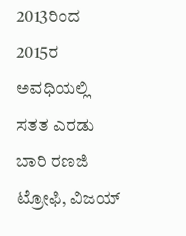2013ರಿಂದ 2015ರ ಅವಧಿಯಲ್ಲಿ ಸತತ ಎರಡು ಬಾರಿ ರಣಜಿ ಟ್ರೋಫಿ, ವಿಜಯ್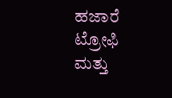ಹಜಾರೆ ಟ್ರೋಫಿ ಮತ್ತು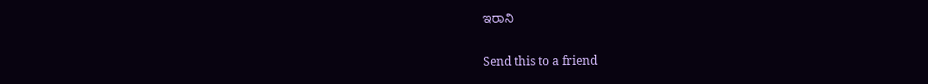ಇರಾನಿ

Send this to a friend